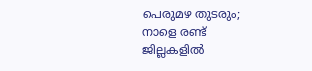പെരുമഴ തുടരും; നാളെ രണ്ട് ജില്ലകളില്‍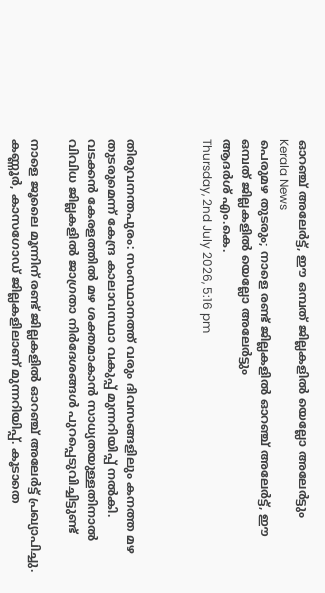ഓറഞ്ച് അലേര്‍ട്ട്, ഈ ഒമ്പത് ജില്ലകളില്‍ യെല്ലോ അലേര്‍ട്ടും
Kerala News
പെരുമഴ തുടരും; നാളെ രണ്ട് ജില്ലകളില്‍ ഓറഞ്ച് അലേര്‍ട്ട്, ഈ ഒമ്പത് ജില്ലകളില്‍ യെല്ലോ അലേര്‍ട്ടും
ആദര്‍ശ് എം.കെ.
Thursday, 2nd July 2026, 5:16 pm



തിരുവനന്തപുരം: സംസ്ഥാനത്ത് വരും ദിവസങ്ങളിലും കനത്ത മഴ തുടരുമെന്ന് കേന്ദ്ര കാലാവസ്ഥാ വകുപ്പ് മുന്നറിയിപ്പ് നല്‍കി. വടക്കന്‍ കേരളത്തില്‍ മഴ ശക്തമാകാന്‍ സാധ്യതയുള്ളതിനാല്‍ വിവിധ ജില്ലകളില്‍ ജാഗ്രതാ നിര്‍ദേശങ്ങള്‍ പുറപ്പെടുവിച്ചിട്ടുണ്ട്

നാളെ ജൂലൈ മൂന്നിന് രണ്ട് ജില്ലകളില്‍ ഓറഞ്ച് അലേര്‍ട്ട് പ്രഖ്യാപിച്ചു. കണ്ണൂര്‍, കാസഗോഡ് ജില്ലകളിലാണ് മുന്നറിയിപ്പ്. കൂടാതെ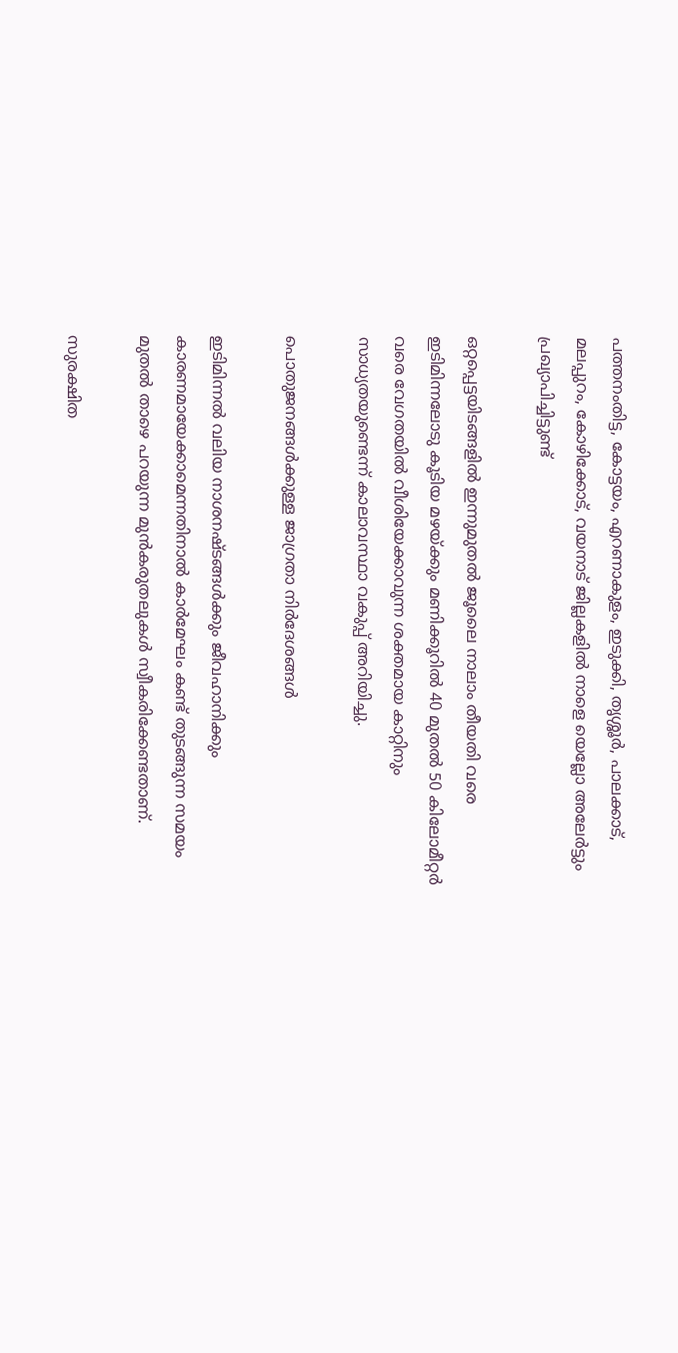പത്തനംതിട്ട, കോട്ടയം, എറണാകുളം, ഇടുക്കി, തൃശ്ശൂര്‍, പാലക്കാട്, മലപ്പുറം, കോഴിക്കോട്, വയനാട് ജില്ലകളില്‍ നാളെ യെല്ലോ അലേര്‍ട്ടും പ്രഖ്യാപിച്ചിട്ടുണ്ട്

ഒറ്റപ്പെട്ടയിടങ്ങളില്‍ ഇന്നുമുതല്‍ ജൂലൈ നാലാം തീയതി വരെ ഇടിമിന്നലോടു കൂടിയ മഴയ്ക്കും മണിക്കൂറില്‍ 40 മുതല്‍ 50 കിലോമീറ്റര്‍ വരെ വേഗതയില്‍ വീശിയേക്കാവുന്ന ശക്തമായ കാറ്റിനും സാധ്യതയുണ്ടെന്ന് കാലാവസ്ഥാ വകുപ്പ് അറിയിച്ചു.

പൊതുജനങ്ങള്‍ക്കുള്ള ജാഗ്രതാ നിര്‍ദേശങ്ങള്‍

ഇടിമിന്നല്‍ വലിയ നാശനഷ്ടങ്ങള്‍ക്കും ജീവഹാനിക്കും കാരണമായേക്കാമെന്നതിനാല്‍ കാര്‍മേഘം കണ്ട് തുടങ്ങുന്ന സമയം മുതല്‍ താഴെ പറയുന്ന മുന്‍കരുതലുകള്‍ സ്വീകരിക്കേണ്ടതാണ്.

സുരക്ഷിത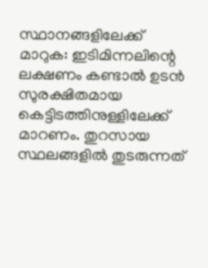സ്ഥാനങ്ങളിലേക്ക് മാറുക: ഇടിമിന്നലിന്റെ ലക്ഷണം കണ്ടാല്‍ ഉടന്‍ സുരക്ഷിതമായ കെട്ടിടത്തിനുള്ളിലേക്ക് മാറണം. തുറസായ സ്ഥലങ്ങളില്‍ തുടരുന്നത്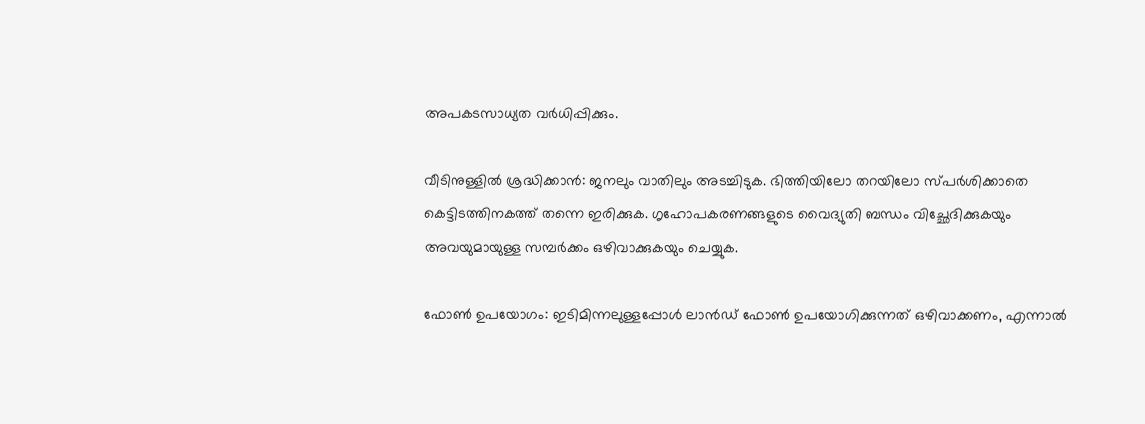അപകടസാധ്യത വര്‍ധിപ്പിക്കും.

വീടിനുള്ളില്‍ ശ്രദ്ധിക്കാന്‍: ജനലും വാതിലും അടച്ചിടുക. ഭിത്തിയിലോ തറയിലോ സ്പര്‍ശിക്കാതെ കെട്ടിടത്തിനകത്ത് തന്നെ ഇരിക്കുക. ഗൃഹോപകരണങ്ങളുടെ വൈദ്യുതി ബന്ധം വിച്ഛേദിക്കുകയും അവയുമായുള്ള സമ്പര്‍ക്കം ഒഴിവാക്കുകയും ചെയ്യുക.

ഫോണ്‍ ഉപയോഗം: ഇടിമിന്നലുള്ളപ്പോള്‍ ലാന്‍ഡ് ഫോണ്‍ ഉപയോഗിക്കുന്നത് ഒഴിവാക്കണം, എന്നാല്‍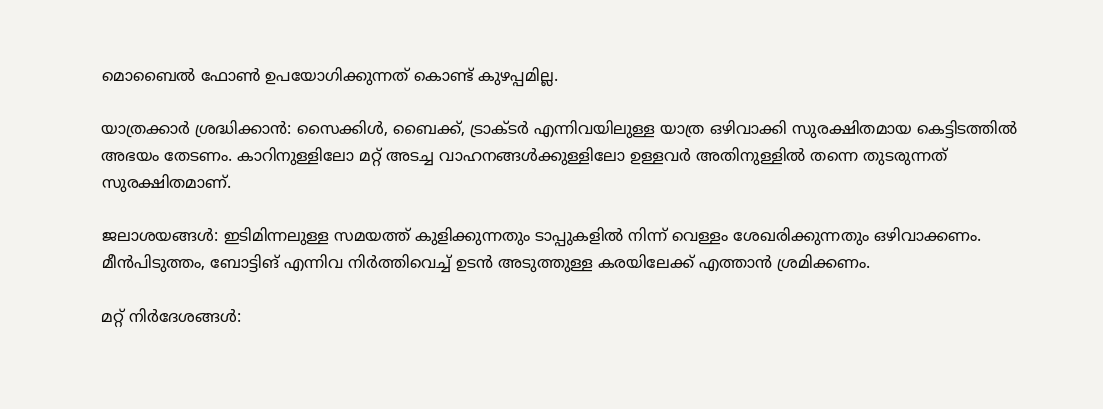മൊബൈല്‍ ഫോണ്‍ ഉപയോഗിക്കുന്നത് കൊണ്ട് കുഴപ്പമില്ല.

യാത്രക്കാര്‍ ശ്രദ്ധിക്കാന്‍: സൈക്കിള്‍, ബൈക്ക്, ട്രാക്ടര്‍ എന്നിവയിലുള്ള യാത്ര ഒഴിവാക്കി സുരക്ഷിതമായ കെട്ടിടത്തില്‍ അഭയം തേടണം. കാറിനുള്ളിലോ മറ്റ് അടച്ച വാഹനങ്ങള്‍ക്കുള്ളിലോ ഉള്ളവര്‍ അതിനുള്ളില്‍ തന്നെ തുടരുന്നത് സുരക്ഷിതമാണ്.

ജലാശയങ്ങള്‍: ഇടിമിന്നലുള്ള സമയത്ത് കുളിക്കുന്നതും ടാപ്പുകളില്‍ നിന്ന് വെള്ളം ശേഖരിക്കുന്നതും ഒഴിവാക്കണം. മീന്‍പിടുത്തം, ബോട്ടിങ് എന്നിവ നിര്‍ത്തിവെച്ച് ഉടന്‍ അടുത്തുള്ള കരയിലേക്ക് എത്താന്‍ ശ്രമിക്കണം.

മറ്റ് നിര്‍ദേശങ്ങള്‍: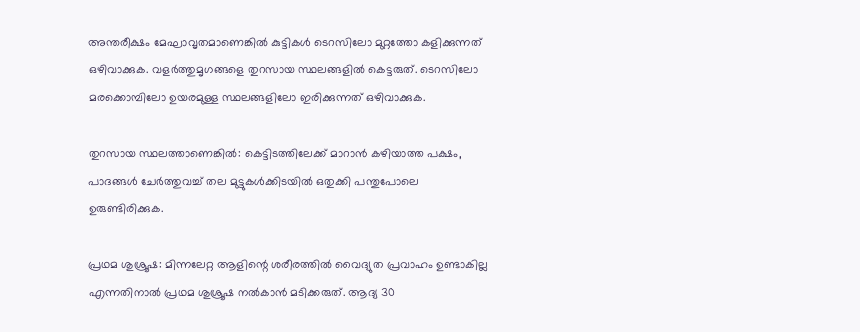അന്തരീക്ഷം മേഘാവൃതമാണെങ്കില്‍ കുട്ടികള്‍ ടെറസിലോ മുറ്റത്തോ കളിക്കുന്നത് ഒഴിവാക്കുക. വളര്‍ത്തുമൃഗങ്ങളെ തുറസായ സ്ഥലങ്ങളില്‍ കെട്ടരുത്. ടെറസിലോ മരക്കൊമ്പിലോ ഉയരമുള്ള സ്ഥലങ്ങളിലോ ഇരിക്കുന്നത് ഒഴിവാക്കുക.

തുറസായ സ്ഥലത്താണെങ്കില്‍: കെട്ടിടത്തിലേക്ക് മാറാന്‍ കഴിയാത്ത പക്ഷം, പാദങ്ങള്‍ ചേര്‍ത്തുവച്ച് തല മുട്ടുകള്‍ക്കിടയില്‍ ഒതുക്കി പന്തുപോലെ ഉരുണ്ടിരിക്കുക.

പ്രഥമ ശുശ്രൂഷ: മിന്നലേറ്റ ആളിന്റെ ശരീരത്തില്‍ വൈദ്യുത പ്രവാഹം ഉണ്ടാകില്ല എന്നതിനാല്‍ പ്രഥമ ശുശ്രൂഷ നല്‍കാന്‍ മടിക്കരുത്. ആദ്യ 30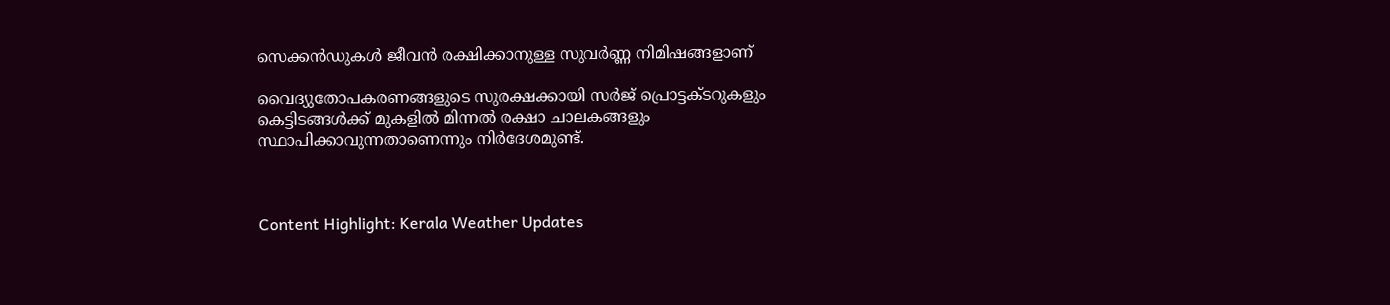സെക്കന്‍ഡുകള്‍ ജീവന്‍ രക്ഷിക്കാനുള്ള സുവര്‍ണ്ണ നിമിഷങ്ങളാണ്

വൈദ്യുതോപകരണങ്ങളുടെ സുരക്ഷക്കായി സര്‍ജ് പ്രൊട്ടക്ടറുകളും കെട്ടിടങ്ങള്‍ക്ക് മുകളില്‍ മിന്നല്‍ രക്ഷാ ചാലകങ്ങളും സ്ഥാപിക്കാവുന്നതാണെന്നും നിര്‍ദേശമുണ്ട്.



Content Highlight: Kerala Weather Updates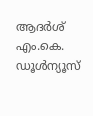ആദര്‍ശ് എം.കെ.
ഡൂള്‍ന്യൂസ്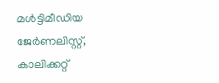മള്‍ട്ടിമീഡിയ ജേര്‍ണലിസ്റ്റ്, കാലിക്കറ്റ്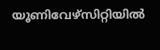യൂണിവേഴ്സിറ്റിയില്‍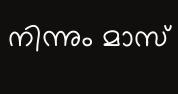നിന്നും മാസ്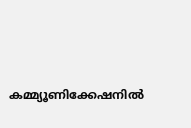കമ്മ്യൂണിക്കേഷനില്‍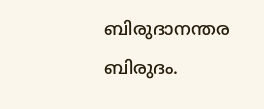ബിരുദാനന്തര ബിരുദം.